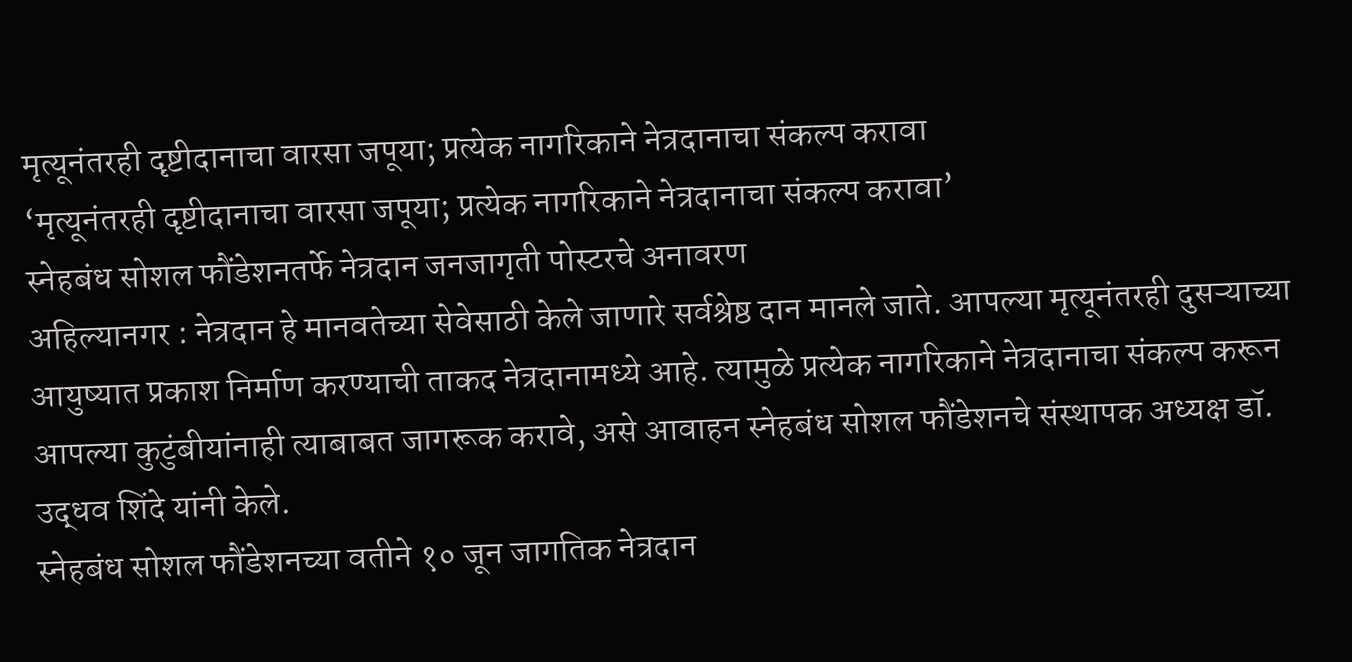मृत्यूनंतरही दृष्टीदानाचा वारसा जपूया; प्रत्येक नागरिकाने नेत्रदानाचा संकल्प करावा
‘मृत्यूनंतरही दृष्टीदानाचा वारसा जपूया; प्रत्येक नागरिकाने नेत्रदानाचा संकल्प करावा’
स्नेहबंध सोशल फौंडेशनतर्फे नेत्रदान जनजागृती पोस्टरचे अनावरण
अहिल्यानगर : नेत्रदान हे मानवतेच्या सेवेसाठी केले जाणारे सर्वश्रेष्ठ दान मानले जाते. आपल्या मृत्यूनंतरही दुसऱ्याच्या आयुष्यात प्रकाश निर्माण करण्याची ताकद नेत्रदानामध्ये आहे. त्यामुळे प्रत्येक नागरिकाने नेत्रदानाचा संकल्प करून आपल्या कुटुंबीयांनाही त्याबाबत जागरूक करावे, असे आवाहन स्नेहबंध सोशल फौंडेशनचे संस्थापक अध्यक्ष डॉ. उद्धव शिंदे यांनी केले.
स्नेहबंध सोशल फौंडेशनच्या वतीने १० जून जागतिक नेत्रदान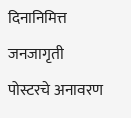दिनानिमित्त जनजागृती पोस्टरचे अनावरण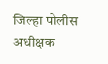जिल्हा पोलीस अधीक्षक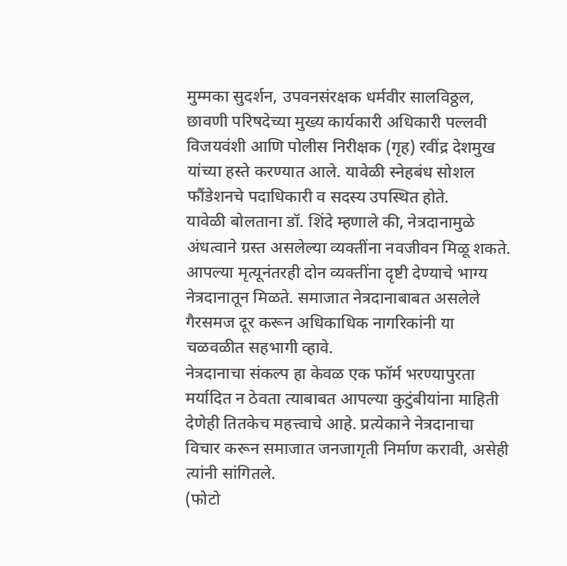मुम्मका सुदर्शन, उपवनसंरक्षक धर्मवीर सालविठ्ठल, छावणी परिषदेच्या मुख्य कार्यकारी अधिकारी पल्लवी विजयवंशी आणि पोलीस निरीक्षक (गृह) रवींद्र देशमुख यांच्या हस्ते करण्यात आले. यावेळी स्नेहबंध सोशल फौंडेशनचे पदाधिकारी व सदस्य उपस्थित होते.
यावेळी बोलताना डॉ. शिंदे म्हणाले की, नेत्रदानामुळे अंधत्वाने ग्रस्त असलेल्या व्यक्तींना नवजीवन मिळू शकते. आपल्या मृत्यूनंतरही दोन व्यक्तींना दृष्टी देण्याचे भाग्य नेत्रदानातून मिळते. समाजात नेत्रदानाबाबत असलेले गैरसमज दूर करून अधिकाधिक नागरिकांनी या चळवळीत सहभागी व्हावे.
नेत्रदानाचा संकल्प हा केवळ एक फॉर्म भरण्यापुरता मर्यादित न ठेवता त्याबाबत आपल्या कुटुंबीयांना माहिती देणेही तितकेच महत्त्वाचे आहे. प्रत्येकाने नेत्रदानाचा विचार करून समाजात जनजागृती निर्माण करावी, असेही त्यांनी सांगितले.
(फोटो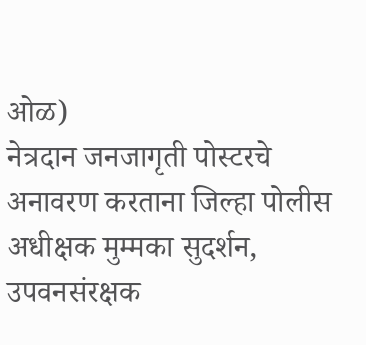ओळ)
नेत्रदान जनजागृती पोस्टरचे अनावरण करताना जिल्हा पोलीस अधीक्षक मुम्मका सुदर्शन, उपवनसंरक्षक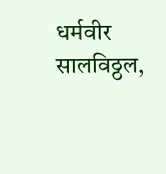धर्मवीर सालविठ्ठल,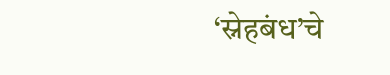‘स्नेहबंध’चे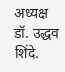अध्यक्ष डॉ. उद्धव शिंदे.